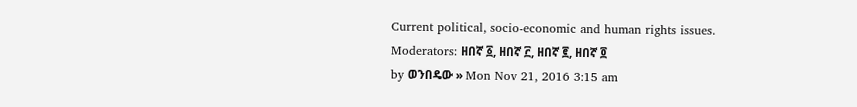Current political, socio-economic and human rights issues.
Moderators: ዘበኛ ፩, ዘበኛ ፫, ዘበኛ ፪, ዘበኛ ፬
by ወንበዴው » Mon Nov 21, 2016 3:15 am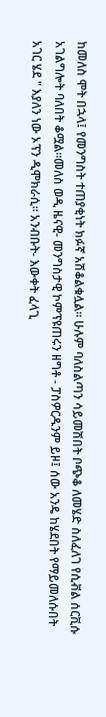ከመለስ ሞት በኋላ፤ የመንግስት ተጠያቂነት ክፉኛ አሽቆልቁሏል፡፡ ሁሉም ባለስልጣን ሳይመሽበት ቦጭቆ ለመሄድ ስለፈለገ የሲቭል ሰርቪሱ አገልግሎት ባለበት ቆሟል፡፡መለስ ወዲ ዜናዊ- መንግስታዊ ኮምፕዩጠሩን ዘግቶ - ፓስዎርዱንም ይዞ፤ ሰው አንዴ ከሄደበት የማይመለሱበት አገር ሄደ " እያለን ነው ኦፕን ዲሞክራሲ፡፡ አንብቡት- እውቀት ፈላጊ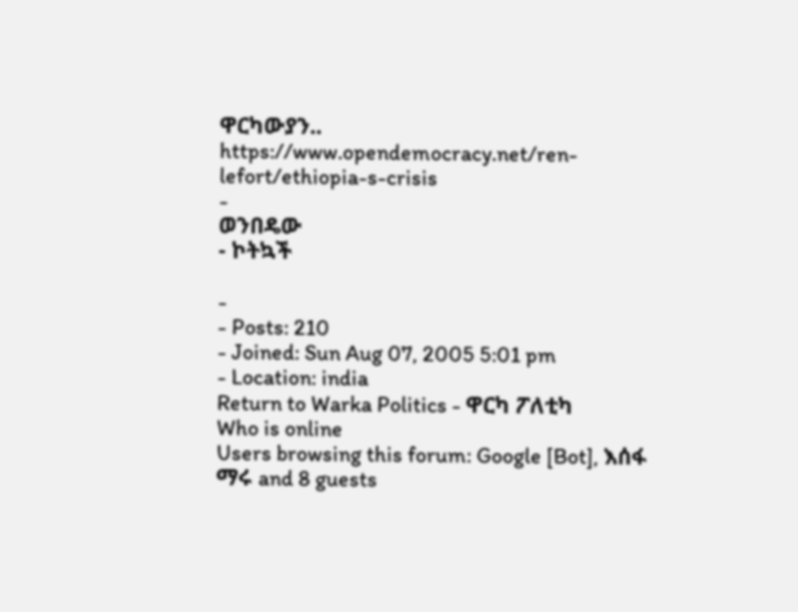ዋርካውያን..
https://www.opendemocracy.net/ren-lefort/ethiopia-s-crisis
-
ወንበዴው
- ኮትኳች

-
- Posts: 210
- Joined: Sun Aug 07, 2005 5:01 pm
- Location: india
Return to Warka Politics - ዋርካ ፖለቲካ
Who is online
Users browsing this forum: Google [Bot], እሰፋ ማሩ and 8 guests